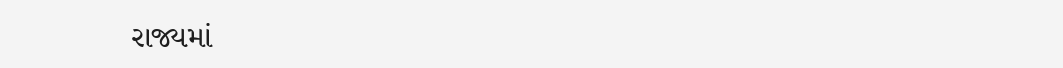રાજ્યમાં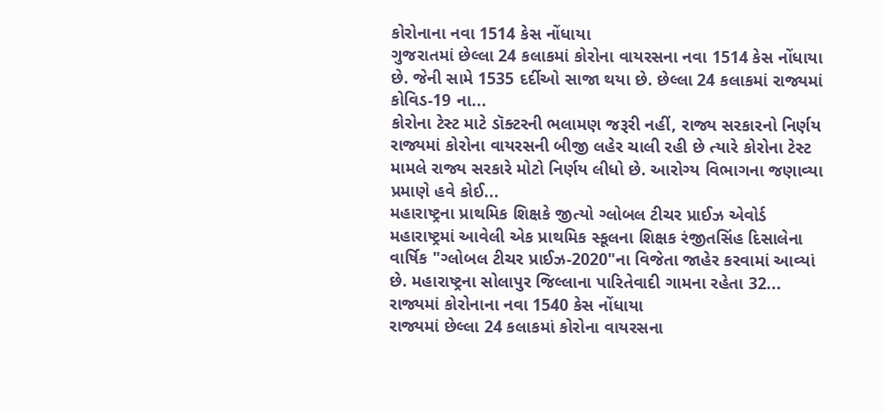કોરોનાના નવા 1514 કેસ નોંધાયા
ગુજરાતમાં છેલ્લા 24 કલાકમાં કોરોના વાયરસના નવા 1514 કેસ નોંધાયા છે. જેની સામે 1535 દર્દીઓ સાજા થયા છે. છેલ્લા 24 કલાકમાં રાજ્યમાં કોવિડ-19 ના...
કોરોના ટેસ્ટ માટે ડૉક્ટરની ભલામણ જરૂરી નહીં, રાજ્ય સરકારનો નિર્ણય
રાજ્યમાં કોરોના વાયરસની બીજી લહેર ચાલી રહી છે ત્યારે કોરોના ટેસ્ટ મામલે રાજ્ય સરકારે મોટો નિર્ણય લીધો છે. આરોગ્ય વિભાગના જણાવ્યા પ્રમાણે હવે કોઈ...
મહારાષ્ટ્રના પ્રાથમિક શિક્ષકે જીત્યો ગ્લોબલ ટીચર પ્રાઈઝ એવોર્ડ
મહારાષ્ટ્રમાં આવેલી એક પ્રાથમિક સ્કૂલના શિક્ષક રંજીતસિંહ દિસાલેના વાર્ષિક "ગ્લોબલ ટીચર પ્રાઈઝ-2020"ના વિજેતા જાહેર કરવામાં આવ્યાં છે. મહારાષ્ટ્રના સોલાપુર જિલ્લાના પારિતેવાદી ગામના રહેતા 32...
રાજ્યમાં કોરોનાના નવા 1540 કેસ નોંધાયા
રાજ્યમાં છેલ્લા 24 કલાકમાં કોરોના વાયરસના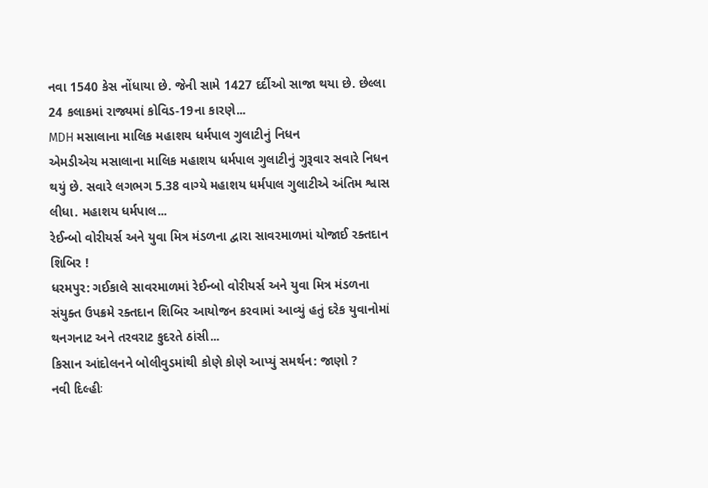નવા 1540 કેસ નોંધાયા છે. જેની સામે 1427 દર્દીઓ સાજા થયા છે. છેલ્લા 24 કલાકમાં રાજ્યમાં કોવિડ-19ના કારણે...
MDH મસાલાના માલિક મહાશય ધર્મપાલ ગુલાટીનું નિધન
એમડીએચ મસાલાના માલિક મહાશય ધર્મપાલ ગુલાટીનું ગુરૂવાર સવારે નિધન થયું છે. સવારે લગભગ 5.38 વાગ્યે મહાશય ધર્મપાલ ગુલાટીએ અંતિમ શ્વાસ લીધા. મહાશય ધર્મપાલ...
રેઈન્બો વોરીયર્સ અને યુવા મિત્ર મંડળના દ્વારા સાવરમાળમાં યોજાઈ રક્તદાન શિબિર !
ધરમપુર: ગઈકાલે સાવરમાળમાં રેઈન્બો વોરીયર્સ અને યુવા મિત્ર મંડળના સંયુક્ત ઉપક્રમે રક્તદાન શિબિર આયોજન કરવામાં આવ્યું હતું દરેક યુવાનોમાં થનગનાટ અને તરવરાટ કુદરતે ઠાંસી...
કિસાન આંદોલનને બોલીવુડમાંથી કોણે કોણે આપ્યું સમર્થન: જાણો ?
નવી દિલ્હીઃ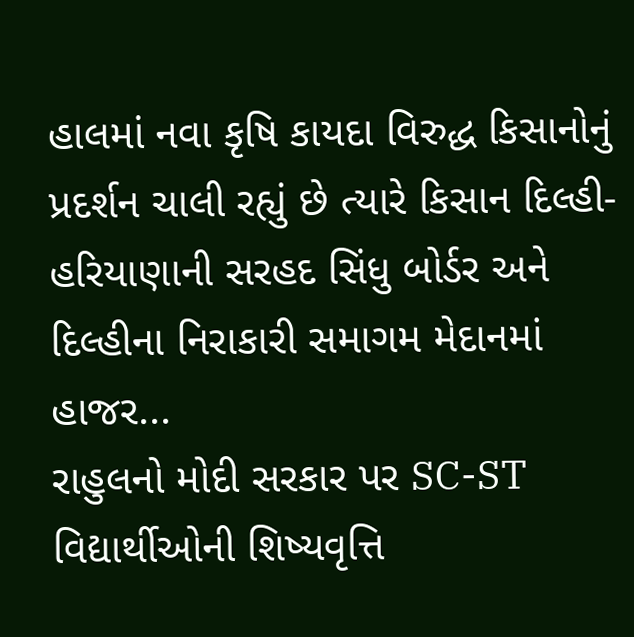હાલમાં નવા કૃષિ કાયદા વિરુદ્ધ કિસાનોનું પ્રદર્શન ચાલી રહ્યું છે ત્યારે કિસાન દિલ્હી-હરિયાણાની સરહદ સિંધુ બોર્ડર અને દિલ્હીના નિરાકારી સમાગમ મેદાનમાં હાજર...
રાહુલનો મોદી સરકાર પર SC-ST વિદ્યાર્થીઓની શિષ્યવૃત્તિ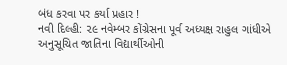બંધ કરવા પર કર્યા પ્રહાર !
નવી દિલ્હી: ૨૯ નવેમ્બર કોંગ્રેસના પૂર્વ અધ્યક્ષ રાહુલ ગાંધીએ અનુસૂચિત જાતિના વિદ્યાર્થીઓની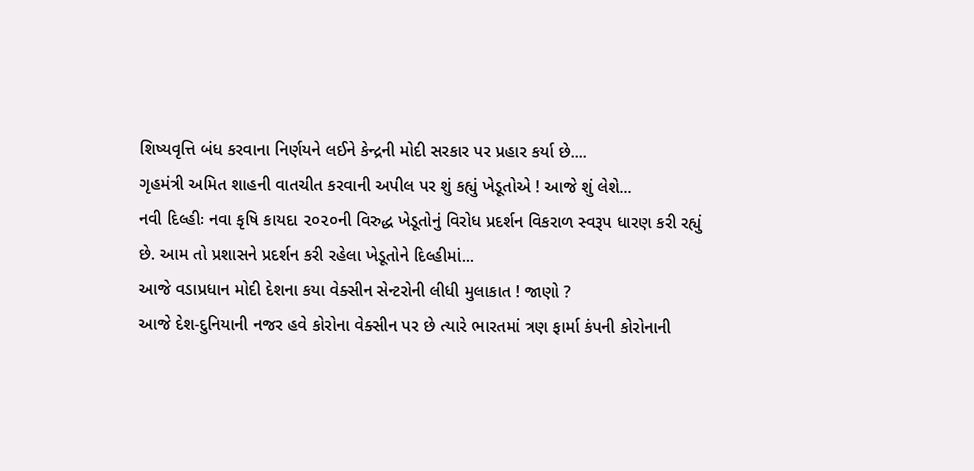શિષ્યવૃત્તિ બંધ કરવાના નિર્ણયને લઈને કેન્દ્રની મોદી સરકાર પર પ્રહાર કર્યા છે....
ગૃહમંત્રી અમિત શાહની વાતચીત કરવાની અપીલ પર શું કહ્યું ખેડૂતોએ ! આજે શું લેશે...
નવી દિલ્હીઃ નવા કૃષિ કાયદા ૨૦૨૦ની વિરુદ્ધ ખેડૂતોનું વિરોધ પ્રદર્શન વિકરાળ સ્વરૂપ ધારણ કરી રહ્યું છે. આમ તો પ્રશાસને પ્રદર્શન કરી રહેલા ખેડૂતોને દિલ્હીમાં...
આજે વડાપ્રધાન મોદી દેશના કયા વેક્સીન સેન્ટરોની લીધી મુલાકાત ! જાણો ?
આજે દેશ-દુનિયાની નજર હવે કોરોના વેક્સીન પર છે ત્યારે ભારતમાં ત્રણ ફાર્મા કંપની કોરોનાની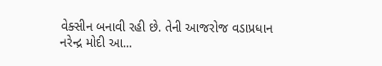વેક્સીન બનાવી રહી છે. તેની આજરોજ વડાપ્રધાન નરેન્દ્ર મોદી આ...